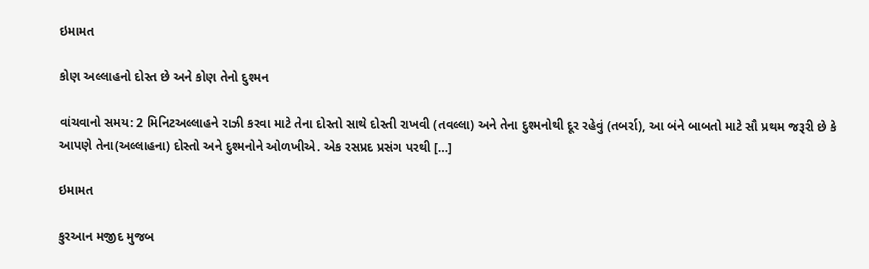ઇમામત

કોણ અલ્લાહનો દોસ્ત છે અને કોણ તેનો દુશ્મન

વાંચવાનો સમય: 2 મિનિટઅલ્લાહને રાઝી કરવા માટે તેના દોસ્તો સાથે દોસ્તી રાખવી (તવલ્લા) અને તેના દુશ્મનોથી દૂર રહેવું (તબર્રા), આ બંને બાબતો માટે સૌ પ્રથમ જરૂરી છે કે આપણે તેના(અલ્લાહના) દોસ્તો અને દુશ્મનોને ઓળખીએ. એક રસપ્રદ પ્રસંગ પરથી […]

ઇમામત

કુરઆન મજીદ મુજબ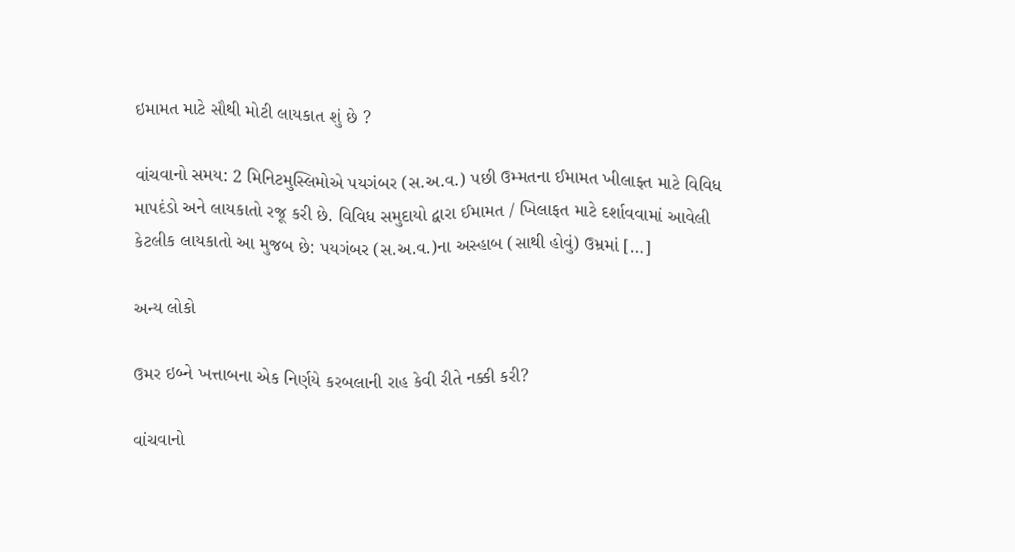ઇમામત માટે સૌથી મોટી લાયકાત શું છે ?

વાંચવાનો સમય: 2 મિનિટમુસ્લિમોએ પયગંબર (સ.અ.વ.) પછી ઉમ્મતના ઈમામત ખીલાફ્ત માટે વિવિધ માપદંડો અને લાયકાતો રજૂ કરી છે. વિવિધ સમુદાયો દ્વારા ઈમામત / ખિલાફત માટે દર્શાવવામાં આવેલી કેટલીક લાયકાતો આ મુજબ છે: પયગંબર (સ.અ.વ.)ના અસ્હાબ (સાથી હોવું) ઉમ્રમાં […]

અન્ય લોકો

ઉમર ઇબ્ને ખત્તાબના એક નિર્ણયે કરબલાની રાહ કેવી રીતે નક્કી કરી?

વાંચવાનો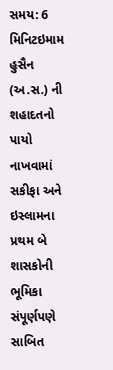સમય: 6 મિનિટઇમામ હુસૈન (અ.સ.) ની શહાદતનો પાયો નાખવામાં સકીફા અને ઇસ્લામના પ્રથમ બે શાસકોની ભૂમિકા સંપૂર્ણપણે સાબિત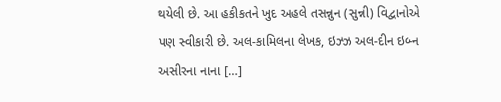થયેલી છે. આ હકીકતને ખુદ અહલે તસન્નુન (સુન્ની) વિદ્વાનોએ પણ સ્વીકારી છે. અલ-કામિલના લેખક, ઇઝ્ઝ અલ-દીન ઇબ્ન અસીરના નાના […]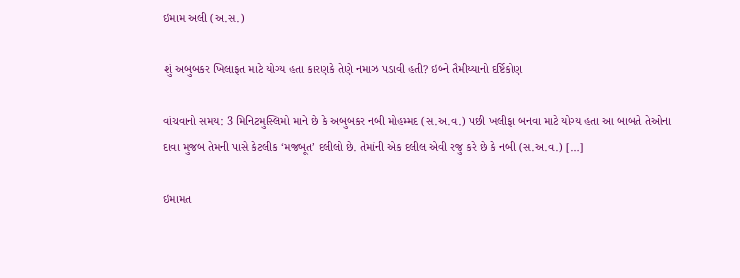ઇમામ અલી (અ.સ.)

શું અબુબકર ખિલાફત માટે યોગ્ય હતા કારણકે તેણે નમાઝ પડાવી હતી? ઇબ્ને તૈમીય્યાનો દર્ષ્ટિકોણ

વાંચવાનો સમય: 3 મિનિટમુસ્લિમો માને છે કે અબુબકર નબી મોહમ્મદ (સ.અ.વ.) પછી ખલીફા બનવા માટે યોગ્ય હતા આ બાબતે તેઓના દાવા મુજબ તેમની પાસે કેટલીક ‘મજબૂત’ દલીલો છે. તેમાંની એક દલીલ એવી રજુ કરે છે કે નબી (સ.અ.વ.) […]

ઇમામત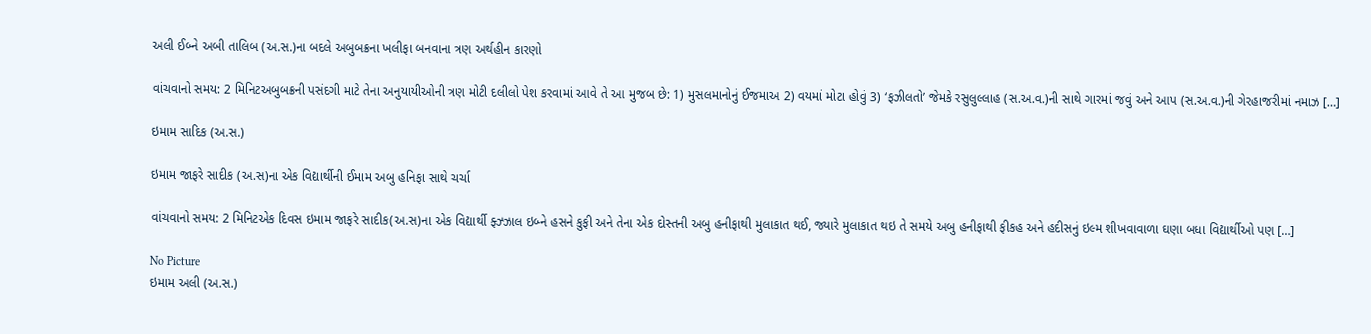અલી ઈબ્ને અબી તાલિબ (અ.સ.)ના બદલે અબુબક્રના ખલીફા બનવાના ત્રણ અર્થહીન કારણો

વાંચવાનો સમય: 2 મિનિટઅબુબક્રની પસંદગી માટે તેના અનુયાયીઓની ત્રણ મોટી દલીલો પેશ કરવામાં આવે તે આ મુજબ છે: 1) મુસલમાનોનું ઈજમાઅ 2) વયમાં મોટા હોવું 3) ‘ફઝીલતો’ જેમકે રસુલુલ્લાહ (સ.અ.વ.)ની સાથે ગારમાં જવું અને આપ (સ.અ.વ.)ની ગેરહાજરીમાં નમાઝ […]

ઇમામ સાદિક (અ.સ.)

ઇમામ જાફરે સાદીક (અ.સ)ના એક વિદ્યાર્થીની ઈમામ અબુ હનિફા સાથે ચર્ચા

વાંચવાનો સમય: 2 મિનિટએક દિવસ ઇમામ જાફરે સાદીક(અ.સ)ના એક વિદ્યાર્થી ફ્ઝ્ઝાલ ઇબ્ને હસને કુફી અને તેના એક દોસ્તની અબુ હનીફાથી મુલાકાત થઈ, જ્યારે મુલાકાત થઇ તે સમયે અબુ હનીફાથી ફીકહ અને હદીસનું ઇલ્મ શીખવાવાળા ઘણા બધા વિદ્યાર્થીઓ પણ […]

No Picture
ઇમામ અલી (અ.સ.)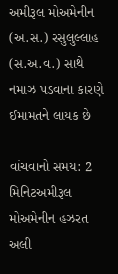અમીરૂલ મોઅમેનીન (અ.સ.) રસુલુલ્લાહ (સ.અ.વ.) સાથે નમાઝ પડવાના કારણે ઈમામતને લાયક છે

વાંચવાનો સમય: 2 મિનિટઅમીરૂલ મોઅમેનીન હઝરત અલી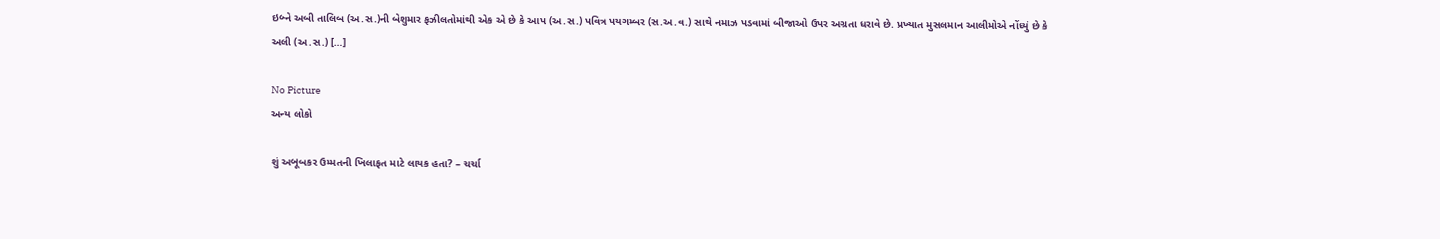ઇબ્ને અબી તાલિબ (અ.સ.)ની બેશુમાર ફઝીલતોમાંથી એક એ છે કે આપ (અ.સ.) પવિત્ર પયગમ્બર (સ.અ.વ.) સાથે નમાઝ પડવામાં બીજાઓ ઉપર અગ્રતા ધરાવે છે. પ્રખ્યાત મુસલમાન આલીમોએ નોંધ્યું છે કે અલી (અ.સ.) […]

No Picture
અન્ય લોકો

શું અબૂબકર ઉમ્મતની ખિલાફત માટે લાયક હતા? – ચર્ચા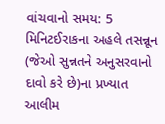વાંચવાનો સમય: 5 મિનિટઈરાકના અહલે તસન્નૂન (જેઓ સુન્નતને અનુસરવાનો દાવો કરે છે)ના પ્રખ્યાત આલીમ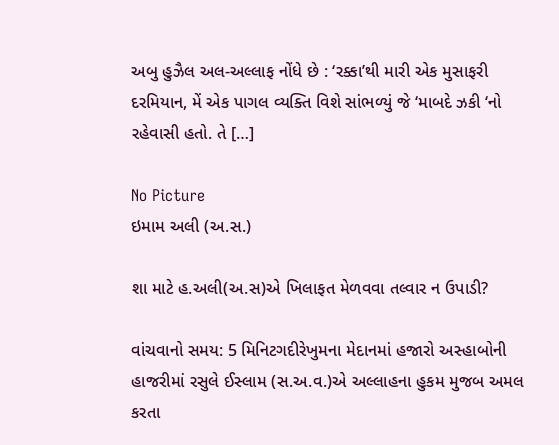અબુ હુઝૈલ અલ-અલ્લાફ નોંધે છે : ‘રક્કા’થી મારી એક મુસાફરી દરમિયાન, મેં એક પાગલ વ્યક્તિ વિશે સાંભળ્યું જે ‘માબદે ઝકી ‘નો રહેવાસી હતો. તે […]

No Picture
ઇમામ અલી (અ.સ.)

શા માટે હ.અલી(અ.સ)એ ખિલાફત મેળવવા તલ્વાર ન ઉપાડી?

વાંચવાનો સમય: 5 મિનિટગદીરેખુમના મેદાનમાં હજારો અસ્હાબોની હાજરીમાં રસુલે ઈસ્લામ (સ.અ.વ.)એ અલ્લાહના હુકમ મુજબ અમલ કરતા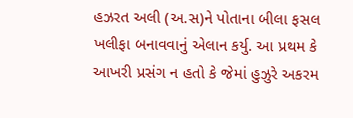હઝરત અલી (અ.સ)ને પોતાના બીલા ફસલ ખલીફા બનાવવાનું એલાન કર્યુ. આ પ્રથમ કે આખરી પ્રસંગ ન હતો કે જેમાં હુઝુરે અકરમ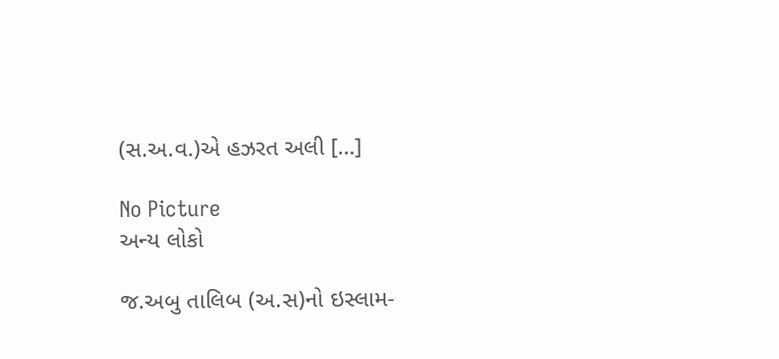(સ.અ.વ.)એ હઝરત અલી […]

No Picture
અન્ય લોકો

જ.અબુ તાલિબ (અ.સ)નો ઇસ્લામ-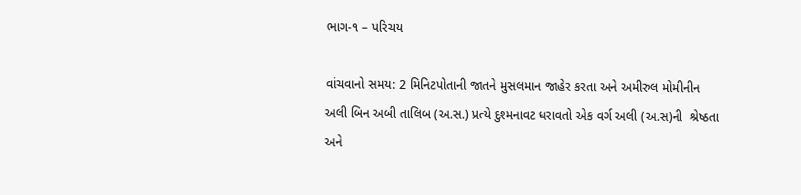ભાગ-૧ – પરિચય

વાંચવાનો સમય: 2 મિનિટપોતાની જાતને મુસલમાન જાહેર કરતા અને અમીરુલ મોમીનીન અલી બિન અબી તાલિબ (અ.સ.) પ્રત્યે દુશ્મનાવટ ધરાવતો એક વર્ગ અલી (અ.સ)ની  શ્રેષ્ઠતા અને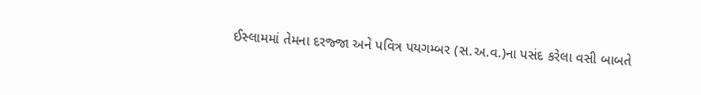ઈસ્લામમાં તેમના દરજ્જા અને પવિત્ર પયગમ્બર (સ.અ.વ.)ના પસંદ કરેલા વસી બાબતે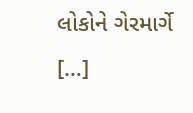લોકોને ગેરમાર્ગે […]